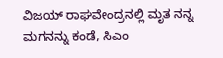ವಿಜಯ್ ರಾಘವೇಂದ್ರನಲ್ಲಿ ಮೃತ ನನ್ನ ಮಗನನ್ನು ಕಂಡೆ, ಸಿಎಂ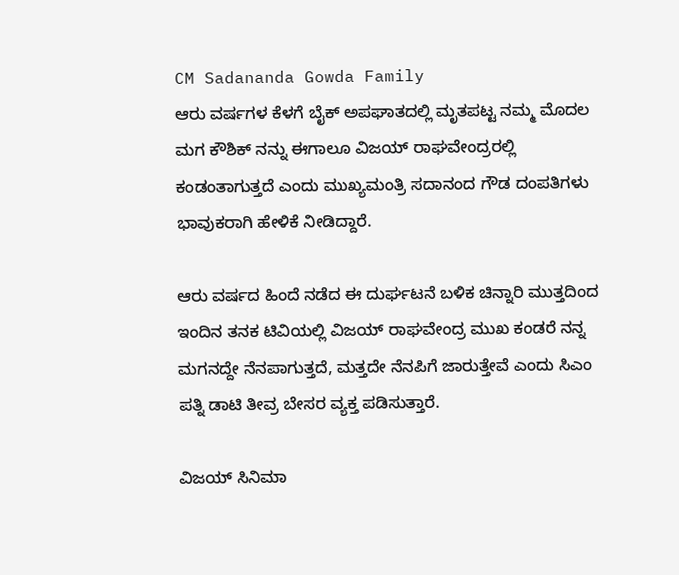CM Sadananda Gowda Family
ಆರು ವರ್ಷಗಳ ಕೆಳಗೆ ಬೈಕ್ ಅಪಘಾತದಲ್ಲಿ ಮೃತಪಟ್ಟ ನಮ್ಮ ಮೊದಲ ಮಗ ಕೌಶಿಕ್ ನನ್ನು ಈಗಾಲೂ ವಿಜಯ್ ರಾಘವೇಂದ್ರರಲ್ಲಿ ಕಂಡಂತಾಗುತ್ತದೆ ಎಂದು ಮುಖ್ಯಮಂತ್ರಿ ಸದಾನಂದ ಗೌಡ ದಂಪತಿಗಳು ಭಾವುಕರಾಗಿ ಹೇಳಿಕೆ ನೀಡಿದ್ದಾರೆ.

ಆರು ವರ್ಷದ ಹಿಂದೆ ನಡೆದ ಈ ದುರ್ಘಟನೆ ಬಳಿಕ ಚಿನ್ನಾರಿ ಮುತ್ತದಿಂದ ಇಂದಿನ ತನಕ ಟಿವಿಯಲ್ಲಿ ವಿಜಯ್ ರಾಘವೇಂದ್ರ ಮುಖ ಕಂಡರೆ ನನ್ನ ಮಗನದ್ದೇ ನೆನಪಾಗುತ್ತದೆ, ಮತ್ತದೇ ನೆನಪಿಗೆ ಜಾರುತ್ತೇವೆ ಎಂದು ಸಿಎಂ ಪತ್ನಿ ಡಾಟಿ ತೀವ್ರ ಬೇಸರ ವ್ಯಕ್ತ ಪಡಿಸುತ್ತಾರೆ.

ವಿಜಯ್ ಸಿನಿಮಾ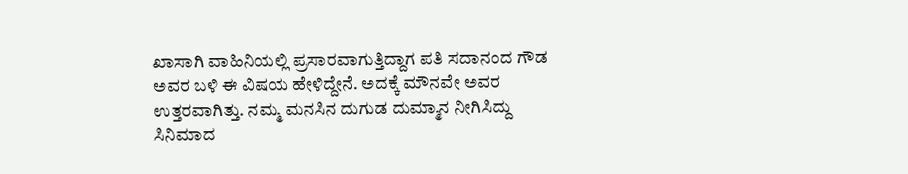ಖಾಸಾಗಿ ವಾಹಿನಿಯಲ್ಲಿ ಪ್ರಸಾರವಾಗುತ್ತಿದ್ದಾಗ ಪತಿ ಸದಾನಂದ ಗೌಡ ಅವರ ಬಳಿ ಈ ವಿಷಯ ಹೇಳಿದ್ದೇನೆ. ಅದಕ್ಕೆ ಮೌನವೇ ಅವರ ಉತ್ತರವಾಗಿತ್ತು. ನಮ್ಮ ಮನಸಿನ ದುಗುಡ ದುಮ್ಮಾನ ನೀಗಿಸಿದ್ದು ಸಿನಿಮಾದ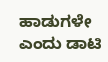ಹಾಡುಗಳೇ ಎಂದು ಡಾಟಿ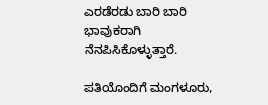ಎರಡೆರಡು ಬಾರಿ ಬಾರಿ ಭಾವುಕರಾಗಿ ನೆನಪಿಸಿಕೊಳ್ಳುತ್ತಾರೆ.

ಪತಿಯೊಂದಿಗೆ ಮಂಗಳೂರು,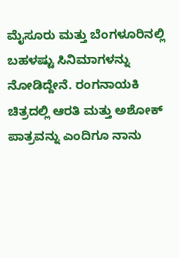ಮೈಸೂರು ಮತ್ತು ಬೆಂಗಳೂರಿನಲ್ಲಿ ಬಹಳಷ್ಟು ಸಿನಿಮಾಗಳನ್ನು ನೋಡಿದ್ದೇನೆ. ರಂಗನಾಯಕಿ ಚಿತ್ರದಲ್ಲಿ ಆರತಿ ಮತ್ತು ಅಶೋಕ್ ಪಾತ್ರವನ್ನು ಎಂದಿಗೂ ನಾನು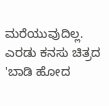ಮರೆಯುವುದಿಲ್ಲ. ಎರಡು ಕನಸು ಚಿತ್ರದ 'ಬಾಡಿ ಹೋದ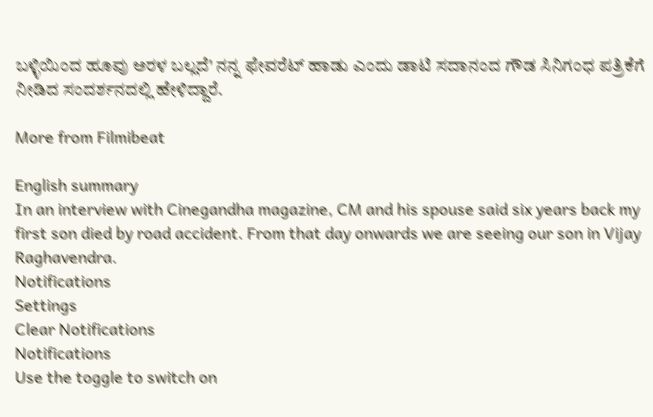ಬಳ್ಳಿಯಿಂದ ಹೂವು ಅರಳ ಬಲ್ಲದೆ' ನನ್ನ ಫೇವರೆಟ್ ಹಾಡು ಎಂದು ಡಾಟಿ ಸದಾನಂದ ಗೌಡ ಸಿನಿಗಂಧ ಪತ್ರಿಕೆಗೆ ನೀಡಿದ ಸಂದರ್ಶನದಲ್ಲಿ ಹೇಳಿದ್ದಾರೆ.

More from Filmibeat

English summary
In an interview with Cinegandha magazine, CM and his spouse said six years back my first son died by road accident. From that day onwards we are seeing our son in Vijay Raghavendra.
Notifications
Settings
Clear Notifications
Notifications
Use the toggle to switch on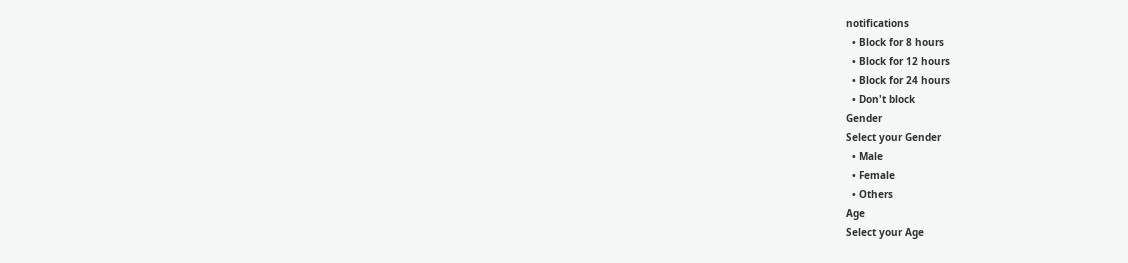notifications
  • Block for 8 hours
  • Block for 12 hours
  • Block for 24 hours
  • Don't block
Gender
Select your Gender
  • Male
  • Female
  • Others
Age
Select your Age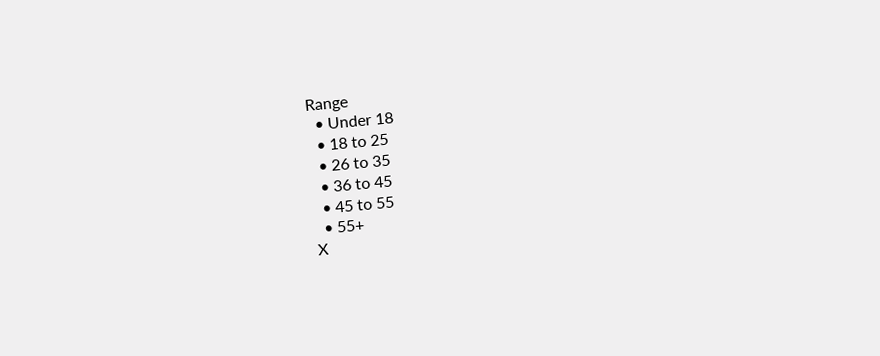Range
  • Under 18
  • 18 to 25
  • 26 to 35
  • 36 to 45
  • 45 to 55
  • 55+
X